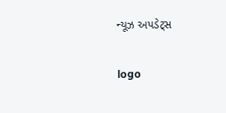ન્યૂઝ અપડેટ્સ

logo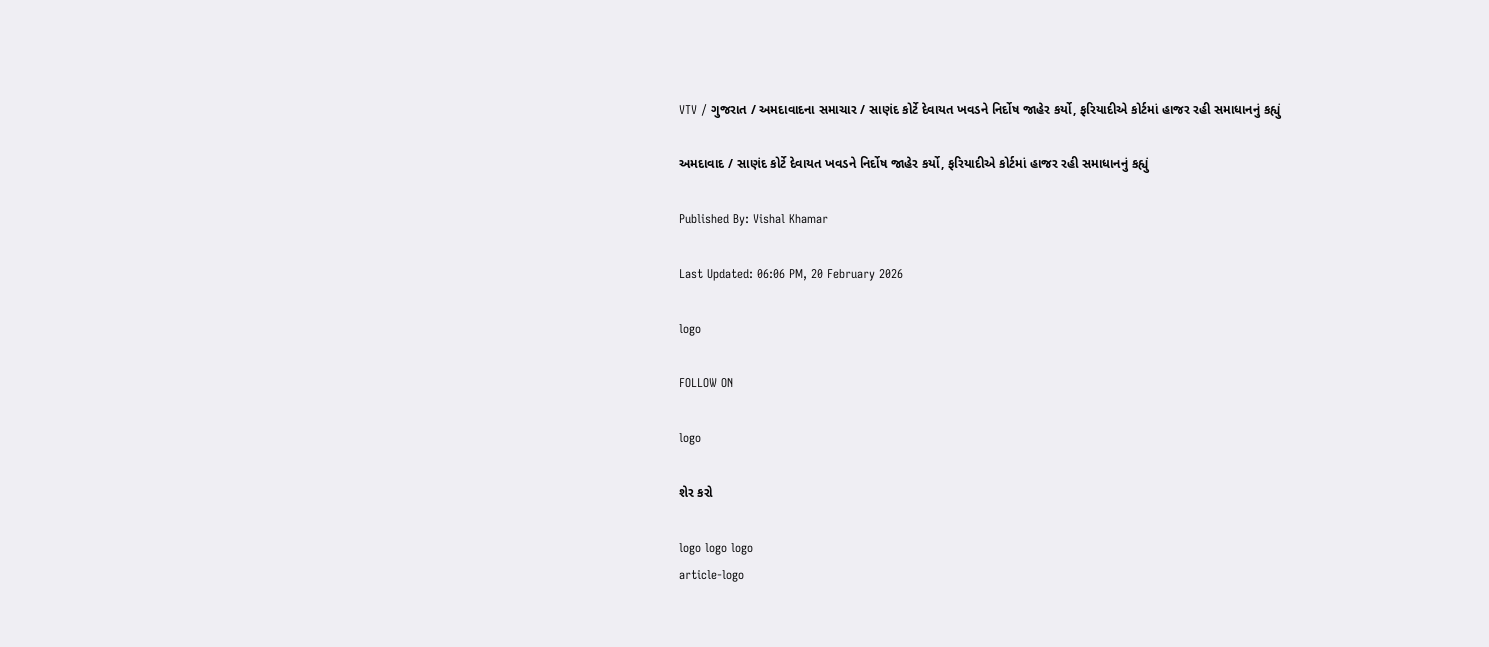VTV / ગુજરાત / અમદાવાદના સમાચાર / સાણંદ કોર્ટે દેવાયત ખવડને નિર્દોષ જાહેર કર્યો, ફરિયાદીએ કોર્ટમાં હાજર રહી સમાધાનનું કહ્યું

અમદાવાદ / સાણંદ કોર્ટે દેવાયત ખવડને નિર્દોષ જાહેર કર્યો, ફરિયાદીએ કોર્ટમાં હાજર રહી સમાધાનનું કહ્યું

Published By: Vishal Khamar

Last Updated: 06:06 PM, 20 February 2026

logo

FOLLOW ON

logo

શેર કરો

logo logo logo
article-logo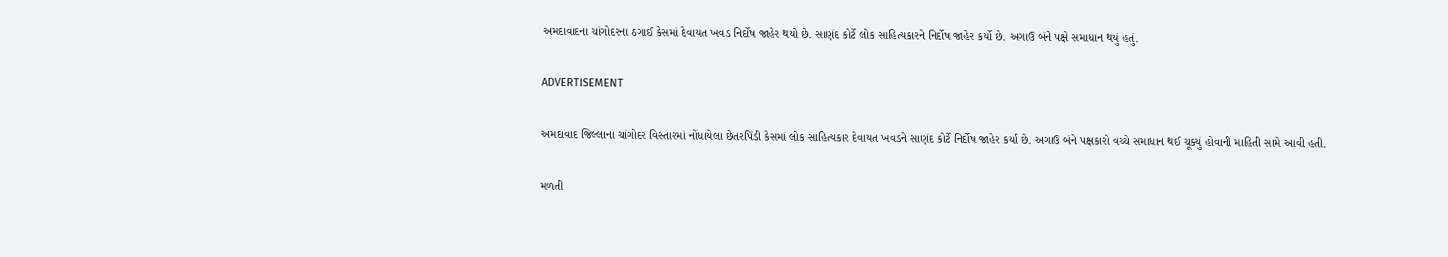અમદાવાદના ચાંગોદરના ઠગાઈ કેસમાં દેવાયત ખવડ નિર્દોષ જાહેર થયો છે. સાણંદ કોર્ટે લોક સાહિત્યકારને નિર્દોષ જાહેર કર્યો છે. અગાઉ બંને પક્ષે સમાધાન થયું હતું.

ADVERTISEMENT

અમદાવાદ જિલ્લાના ચાંગોદર વિસ્તારમાં નોંધાયેલા છેતરપિંડી કેસમાં લોક સાહિત્યકાર દેવાયત ખવડને સાણંદ કોર્ટે નિર્દોષ જાહેર કર્યા છે. અગાઉ બંને પક્ષકારો વચ્ચે સમાધાન થઈ ચૂક્યું હોવાની માહિતી સામે આવી હતી.

મળતી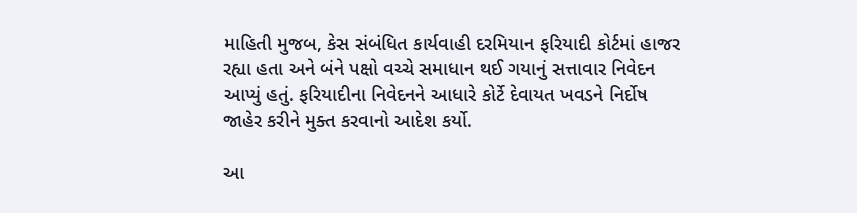માહિતી મુજબ, કેસ સંબંધિત કાર્યવાહી દરમિયાન ફરિયાદી કોર્ટમાં હાજર રહ્યા હતા અને બંને પક્ષો વચ્ચે સમાધાન થઈ ગયાનું સત્તાવાર નિવેદન આપ્યું હતું. ફરિયાદીના નિવેદનને આધારે કોર્ટે દેવાયત ખવડને નિર્દોષ જાહેર કરીને મુક્ત કરવાનો આદેશ કર્યો.

આ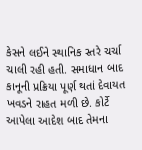કેસને લઈને સ્થાનિક સ્તરે ચર્ચા ચાલી રહી હતી. સમાધાન બાદ કાનૂની પ્રક્રિયા પૂર્ણ થતાં દેવાયત ખવડને રાહત મળી છે. કોર્ટે આપેલા આદેશ બાદ તેમના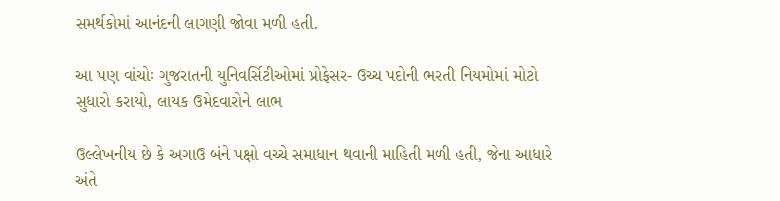સમર્થકોમાં આનંદની લાગણી જોવા મળી હતી.

આ પણ વાંચોઃ ગુજરાતની યુનિવર્સિટીઓમાં પ્રોફેસર- ઉચ્ચ પદોની ભરતી નિયમોમાં મોટો સુધારો કરાયો, લાયક ઉમેદવારોને લાભ

ઉલ્લેખનીય છે કે અગાઉ બંને પક્ષો વચ્ચે સમાધાન થવાની માહિતી મળી હતી, જેના આધારે અંતે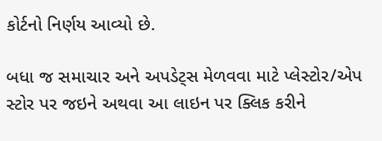કોર્ટનો નિર્ણય આવ્યો છે.

બધા જ સમાચાર અને અપડેટ્સ મેળવવા માટે પ્લેસ્ટોર/એપ સ્ટોર પર જઇને અથવા આ લાઇન પર ક્લિક કરીને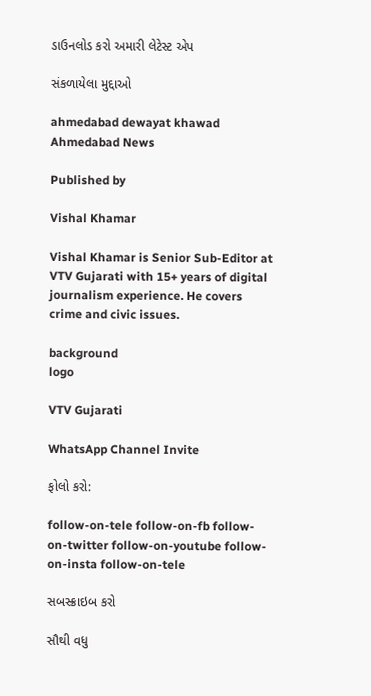ડાઉનલોડ કરો અમારી લેટેસ્ટ એપ

સંકળાયેલા મુદ્દાઓ

ahmedabad dewayat khawad Ahmedabad News

Published by

Vishal Khamar

Vishal Khamar is Senior Sub-Editor at VTV Gujarati with 15+ years of digital journalism experience. He covers crime and civic issues.

background
logo

VTV Gujarati

WhatsApp Channel Invite

ફોલો કરો:

follow-on-tele follow-on-fb follow-on-twitter follow-on-youtube follow-on-insta follow-on-tele

સબસ્ક્રાઇબ કરો

સૌથી વધુ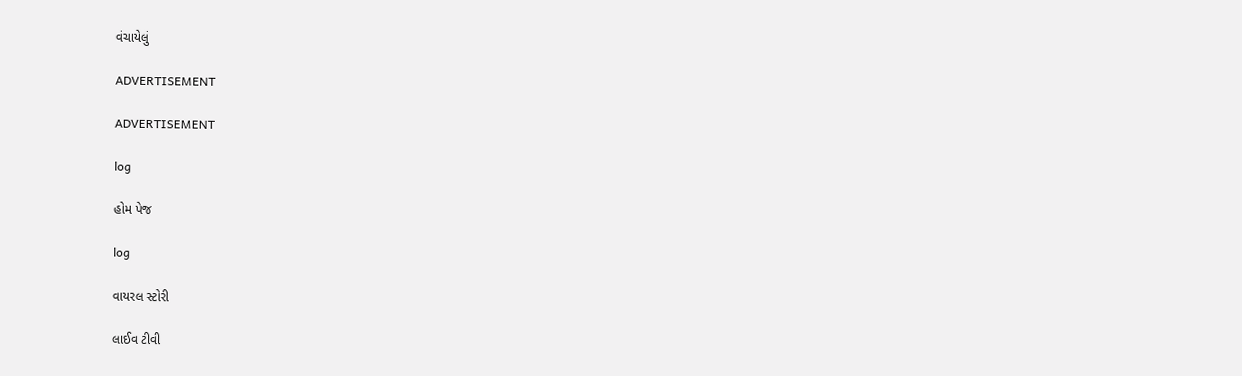વંચાયેલું

ADVERTISEMENT

ADVERTISEMENT

log

હોમ પેજ

log

વાયરલ સ્ટોરી

લાઈવ ટીવી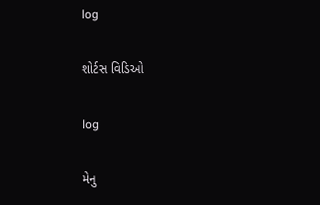log

શોર્ટસ વિડિઓ

log

મેનુ